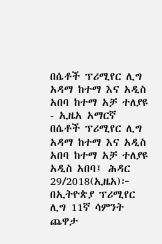በሴቶች ፕሪሚየር ሊግ አዳማ ከተማ እና አዲስ አበባ ከተማ አቻ ተለያዩ - ኢዜአ አማርኛ
በሴቶች ፕሪሚየር ሊግ አዳማ ከተማ እና አዲስ አበባ ከተማ አቻ ተለያዩ
አዲስ አበባ፤ ሕዳር 29/2018(ኢዜአ)፦ በኢትዮጵያ ፕሪሚየር ሊግ 11ኛ ሳምንት ጨዋታ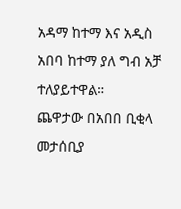አዳማ ከተማ እና አዲስ አበባ ከተማ ያለ ግብ አቻ ተለያይተዋል።
ጨዋታው በአበበ ቢቂላ መታሰቢያ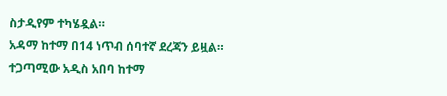ስታዲየም ተካሄዷል።
አዳማ ከተማ በ14 ነጥብ ሰባተኛ ደረጃን ይዟል።
ተጋጣሚው አዲስ አበባ ከተማ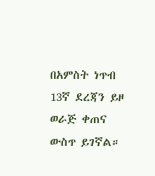በአምስት ነጥብ 13ኛ ደረጃን ይዞ ወራጅ ቀጠና ውስጥ ይገኛል።